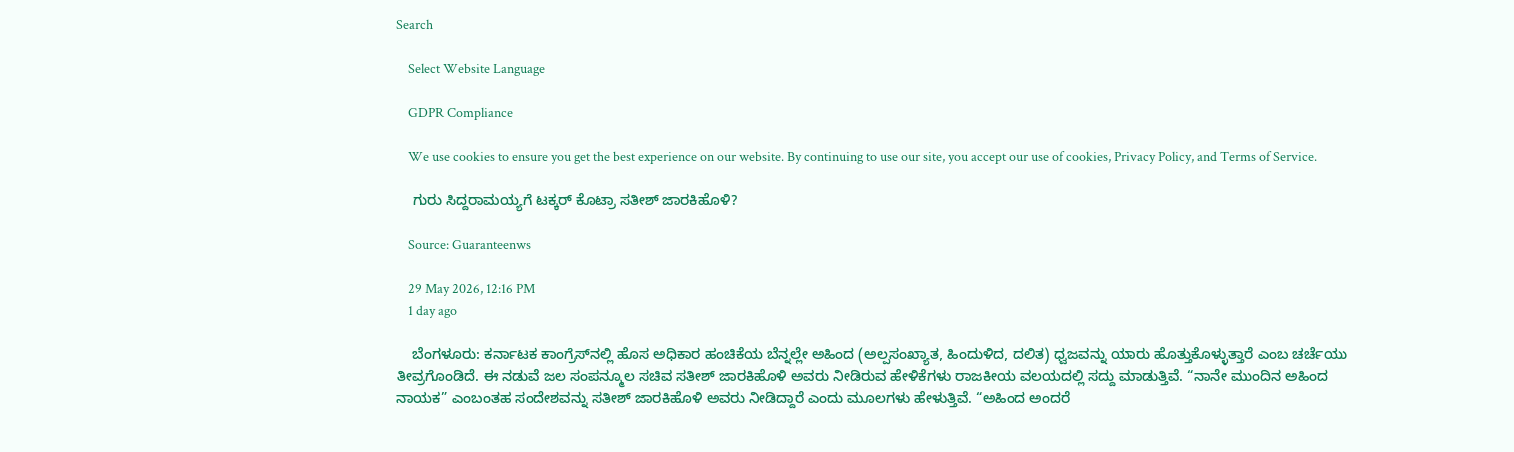Search

    Select Website Language

    GDPR Compliance

    We use cookies to ensure you get the best experience on our website. By continuing to use our site, you accept our use of cookies, Privacy Policy, and Terms of Service.

    ಗುರು ಸಿದ್ದರಾಮಯ್ಯಗೆ ಟಕ್ಕರ್ ಕೊಟ್ರಾ ಸತೀಶ್ ಜಾರಕಿಹೊಳಿ?

    Source: Guaranteenws

    29 May 2026, 12:16 PM
    1 day ago

    ಬೆಂಗಳೂರು: ಕರ್ನಾಟಕ ಕಾಂಗ್ರೆಸ್‌ನಲ್ಲಿ ಹೊಸ ಅಧಿಕಾರ ಹಂಚಿಕೆಯ ಬೆನ್ನಲ್ಲೇ ಅಹಿಂದ (ಅಲ್ಪಸಂಖ್ಯಾತ, ಹಿಂದುಳಿದ, ದಲಿತ) ಧ್ವಜವನ್ನು ಯಾರು ಹೊತ್ತುಕೊಳ್ಳುತ್ತಾರೆ ಎಂಬ ಚರ್ಚೆಯು ತೀವ್ರಗೊಂಡಿದೆ. ಈ ನಡುವೆ ಜಲ ಸಂಪನ್ಮೂಲ ಸಚಿವ ಸತೀಶ್ ಜಾರಕಿಹೊಳಿ ಅವರು ನೀಡಿರುವ ಹೇಳಿಕೆಗಳು ರಾಜಕೀಯ ವಲಯದಲ್ಲಿ ಸದ್ದು ಮಾಡುತ್ತಿವೆ. “ನಾನೇ ಮುಂದಿನ ಅಹಿಂದ ನಾಯಕ” ಎಂಬಂತಹ ಸಂದೇಶವನ್ನು ಸತೀಶ್ ಜಾರಕಿಹೊಳಿ ಅವರು ನೀಡಿದ್ದಾರೆ ಎಂದು ಮೂಲಗಳು ಹೇಳುತ್ತಿವೆ. “ಅಹಿಂದ ಅಂದರೆ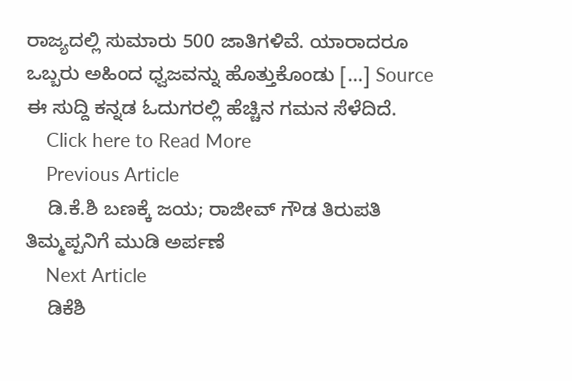ರಾಜ್ಯದಲ್ಲಿ ಸುಮಾರು 500 ಜಾತಿಗಳಿವೆ. ಯಾರಾದರೂ ಒಬ್ಬರು ಅಹಿಂದ ಧ್ವಜವನ್ನು ಹೊತ್ತುಕೊಂಡು […] Source ಈ ಸುದ್ದಿ ಕನ್ನಡ ಓದುಗರಲ್ಲಿ ಹೆಚ್ಚಿನ ಗಮನ ಸೆಳೆದಿದೆ.
    Click here to Read More
    Previous Article
    ಡಿ.ಕೆ.ಶಿ ಬಣಕ್ಕೆ ಜಯ; ರಾಜೀವ್ ಗೌಡ ತಿರುಪತಿ ತಿಮ್ಮಪ್ಪನಿಗೆ ಮುಡಿ ಅರ್ಪಣೆ
    Next Article
    ಡಿಕೆಶಿ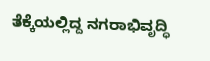ತೆಕ್ಕೆಯಲ್ಲಿದ್ದ ನಗರಾಭಿವೃದ್ಧಿ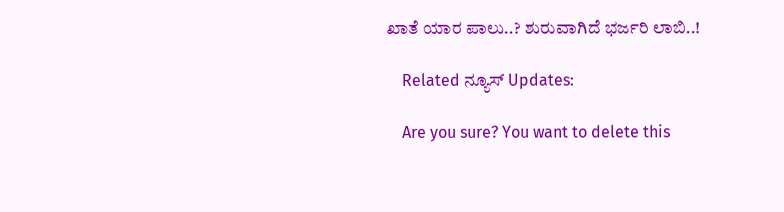ಖಾತೆ ಯಾರ ಪಾಲು..? ಶುರುವಾಗಿದೆ ಭರ್ಜರಿ ಲಾಬಿ..!

    Related ನ್ಯೂಸ್ Updates:

    Are you sure? You want to delete this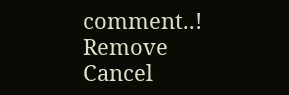comment..! Remove Cancel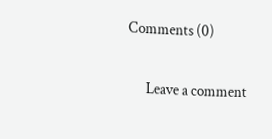Comments (0)

      Leave a comment